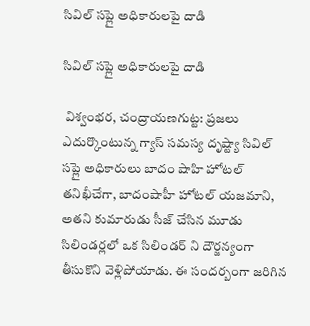సివిల్ సప్లై అధికారులపై దాడి

సివిల్ సప్లై అధికారులపై దాడి

 విశ్వంభర, చంద్రాయణగుట్ట: ప్రజలు ఎదుర్కొంటున్న గ్యాస్ సమస్య దృష్ట్యా సివిల్ సప్లై అధికారులు బాదం షాహి హోటల్ తనిఖీచేగా, బాదంషాహీ హోటల్ యజమాని, అతని కుమారుడు సీజ్ చేసిన మూడు సిలిండర్లలో ఒక సిలిండర్ ని దౌర్జన్యంగా తీసుకొని వెళ్లిపోయాడు. ఈ సందర్బంగా జరిగిన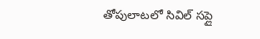తోపులాటలో సివిల్ సప్లై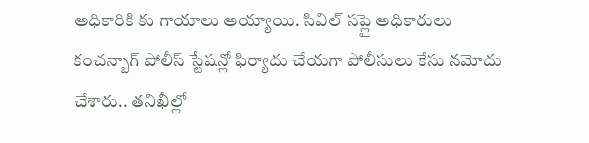అధికారికి కు గాయాలు అయ్యాయి. సివిల్ సప్లై అధికారులు కంచన్బాగ్ పోలీస్ స్టేషన్లో ఫిర్యాదు చేయగా పోలీసులు కేసు నమోదు చేశారు.. తనిఖీల్లో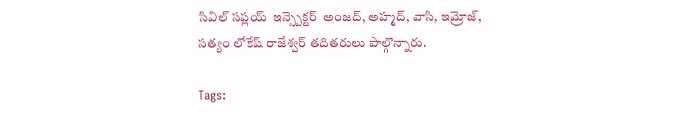సివిల్ సప్లయ్  ఇన్స్పెక్టర్  అంజద్, అహ్మద్, వాసి, ఇమ్రోజ్, సత్యం లోకేష్ రాజేశ్వర్ తదితరులు పాల్గొన్నారు.

Tags: